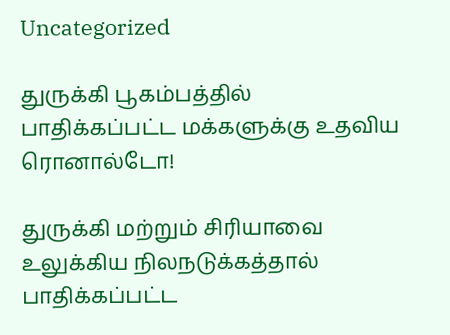Uncategorized

துருக்கி பூகம்பத்தில் பாதிக்கப்பட்ட மக்களுக்கு உதவிய ரொனால்டோ!

துருக்கி மற்றும் சிரியாவை உலுக்கிய நிலநடுக்கத்தால் பாதிக்கப்பட்ட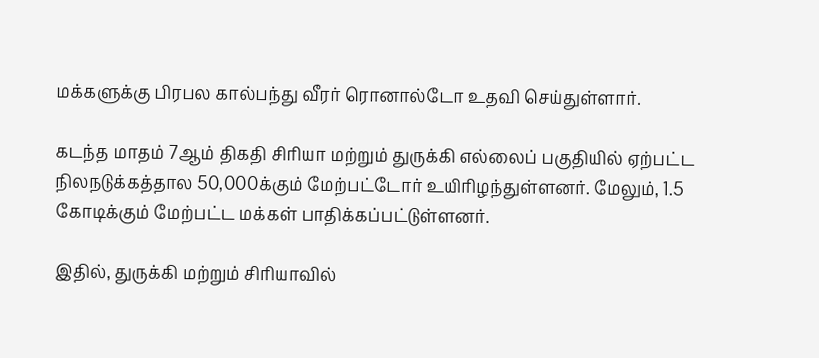மக்களுக்கு பிரபல கால்பந்து வீரர் ரொனால்டோ உதவி செய்துள்ளார்.

கடந்த மாதம் 7ஆம் திகதி சிரியா மற்றும் துருக்கி எல்லைப் பகுதியில் ஏற்பட்ட நிலநடுக்கத்தால 50,000க்கும் மேற்பட்டோர் உயிரிழந்துள்ளனர். மேலும், 1.5 கோடிக்கும் மேற்பட்ட மக்கள் பாதிக்கப்பட்டுள்ளனர்.

இதில், துருக்கி மற்றும் சிரியாவில்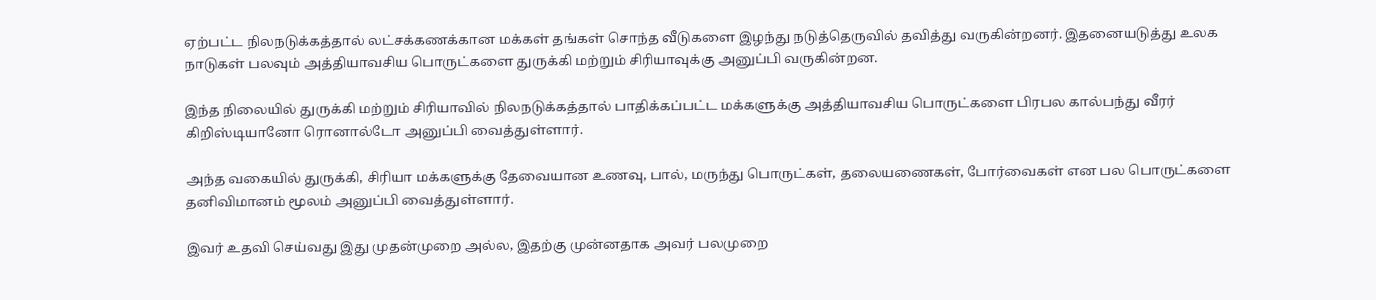ஏற்பட்ட நிலநடுக்கத்தால் லட்சக்கணக்கான மக்கள் தங்கள் சொந்த வீடுகளை இழந்து நடுத்தெருவில் தவித்து வருகின்றனர். இதனையடுத்து உலக நாடுகள் பலவும் அத்தியாவசிய பொருட்களை துருக்கி மற்றும் சிரியாவுக்கு அனுப்பி வருகின்றன.

இந்த நிலையில் துருக்கி மற்றும் சிரியாவில் நிலநடுக்கத்தால் பாதிக்கப்பட்ட மக்களுக்கு அத்தியாவசிய பொருட்களை பிரபல கால்பந்து வீரர் கிறிஸ்டியானோ ரொனால்டோ அனுப்பி வைத்துள்ளார்.

அந்த வகையில் துருக்கி, சிரியா மக்களுக்கு தேவையான உணவு, பால், மருந்து பொருட்கள், தலையணைகள், போர்வைகள் என பல பொருட்களை தனிவிமானம் மூலம் அனுப்பி வைத்துள்ளார்.

இவர் உதவி செய்வது இது முதன்முறை அல்ல, இதற்கு முன்னதாக அவர் பலமுறை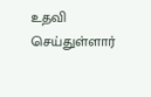உதவி செய்துள்ளார்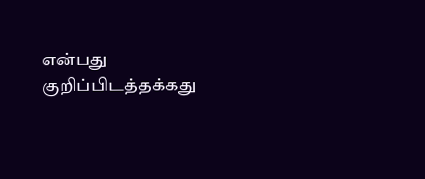என்பது குறிப்பிடத்தக்கது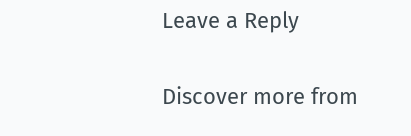Leave a Reply

Discover more from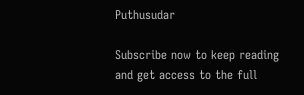Puthusudar

Subscribe now to keep reading and get access to the full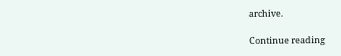archive.

Continue reading